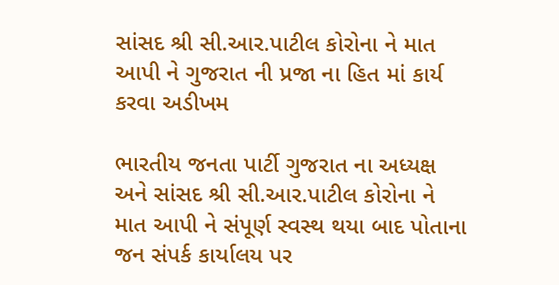સાંસદ શ્રી સી.આર.પાટીલ કોરોના ને માત આપી ને ગુજરાત ની પ્રજા ના હિત માં કાર્ય કરવા અડીખમ

ભારતીય જનતા પાર્ટી ગુજરાત ના અધ્યક્ષ અને સાંસદ શ્રી સી.આર.પાટીલ કોરોના ને માત આપી ને સંપૂર્ણ સ્વસ્થ થયા બાદ પોતાના જન સંપર્ક કાર્યાલય પર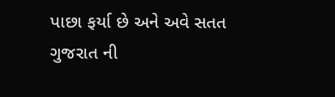પાછા ફર્યા છે અને અવે સતત ગુજરાત ની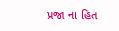પ્રજા ના હિત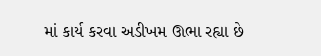માં કાર્ય કરવા અડીખમ ઊભા રહ્યા છે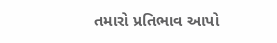તમારો પ્રતિભાવ આપો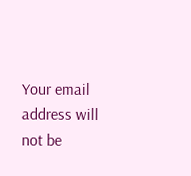Your email address will not be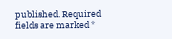published. Required fields are marked *